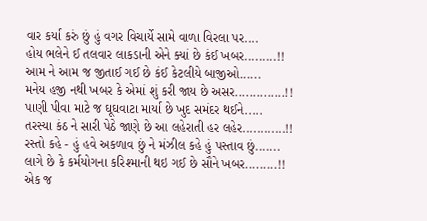વાર કર્યા કરું છું હું વગર વિચાર્યે સામે વાળા વિરલા પર....
હોય ભલેને ઈ તલવાર લાકડાની એને ક્યાં છે કંઈ ખબર.........!!
આમ ને આમ જ જીતાઈ ગઈ છે કંઈ કેટલીયે બાજીઓ......
મનેય હજી નથી ખબર કે એમાં શું કરી જાય છે અસર..............!!
પાણી પીવા માટે જ ઘૂઘવાટા માર્યા છે ખુદ સમંદર થઈને.....
તરસ્યા કંઠ ને સારી પેઠે જાણે છે આ લહેરાતી હર લહેર............!!
રસ્તો કહે - હું હવે અકળાવ છું ને મંઝીલ કહે હું પસ્તાવ છું.......
લાગે છે કે કર્મયોગના કરિશ્માની થઇ ગઈ છે સૌને ખબર.........!!
એક જ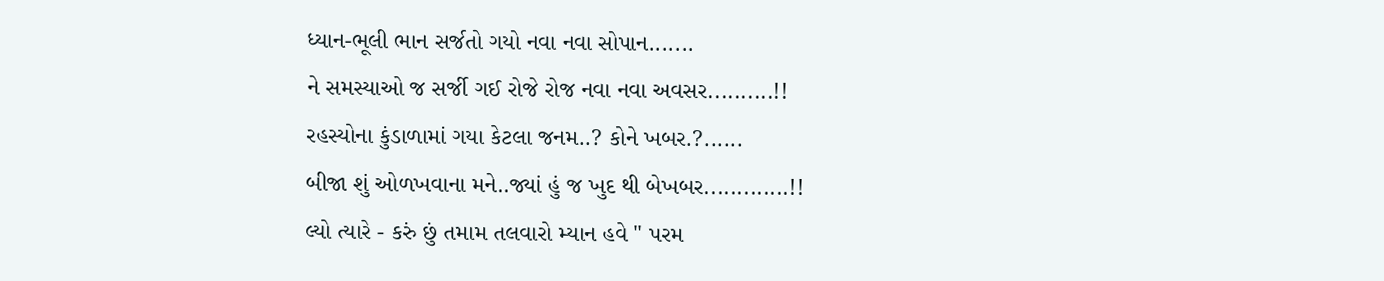ધ્યાન-ભૂલી ભાન સર્જતો ગયો નવા નવા સોપાન.......
ને સમસ્યાઓ જ સર્જી ગઈ રોજે રોજ નવા નવા અવસર..........!!
રહસ્યોના કુંડાળામાં ગયા કેટલા જનમ..? કોને ખબર.?......
બીજા શું ઓળખવાના મને..જ્યાં હું જ ખુદ થી બેખબર.............!!
લ્યો ત્યારે - કરું છું તમામ તલવારો મ્યાન હવે " પરમ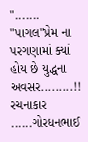".......
"પાગલ"પ્રેમ ના પરગણામાં ક્યાં હોય છે યુદ્ધના અવસર.........!!
રચનાકાર ......ગોરધનભાઈ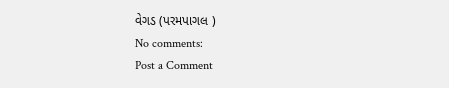વેગડ (પરમપાગલ )
No comments:
Post a Comment